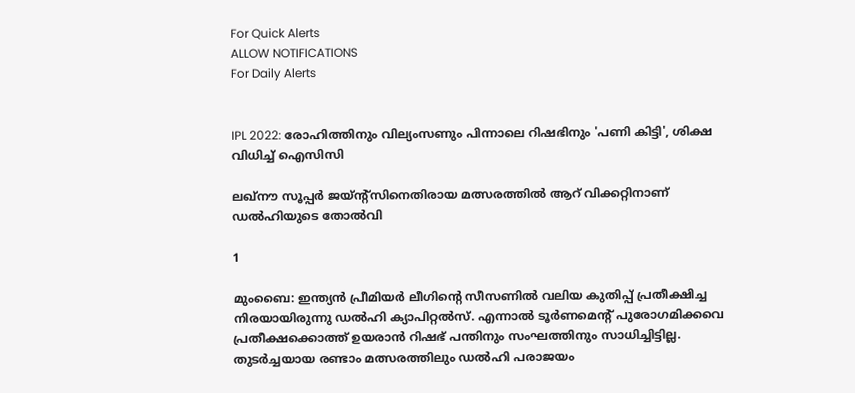For Quick Alerts
ALLOW NOTIFICATIONS
For Daily Alerts


IPL 2022: രോഹിത്തിനും വില്യംസണും പിന്നാലെ റിഷഭിനും 'പണി കിട്ടി', ശിക്ഷ വിധിച്ച് ഐസിസി

ലഖ്‌നൗ സൂപ്പര്‍ ജയ്ന്റ്‌സിനെതിരായ മത്സരത്തില്‍ ആറ് വിക്കറ്റിനാണ് ഡല്‍ഹിയുടെ തോല്‍വി

1

മുംബൈ: ഇന്ത്യന്‍ പ്രീമിയര്‍ ലീഗിന്റെ സീസണില്‍ വലിയ കുതിപ്പ് പ്രതീക്ഷിച്ച നിരയായിരുന്നു ഡല്‍ഹി ക്യാപിറ്റല്‍സ്. എന്നാല്‍ ടൂര്‍ണമെന്റ് പുരോഗമിക്കവെ പ്രതീക്ഷക്കൊത്ത് ഉയരാന്‍ റിഷഭ് പന്തിനും സംഘത്തിനും സാധിച്ചിട്ടില്ല. തുടര്‍ച്ചയായ രണ്ടാം മത്സരത്തിലും ഡല്‍ഹി പരാജയം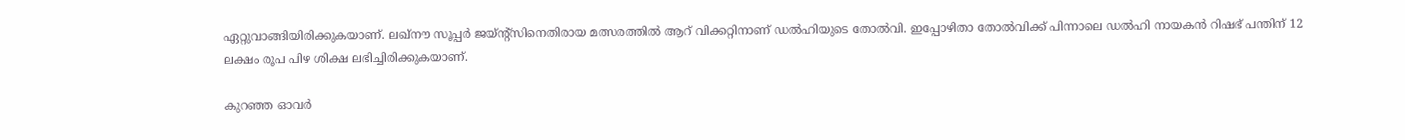ഏറ്റുവാങ്ങിയിരിക്കുകയാണ്. ലഖ്‌നൗ സൂപ്പര്‍ ജയ്ന്റ്‌സിനെതിരായ മത്സരത്തില്‍ ആറ് വിക്കറ്റിനാണ് ഡല്‍ഹിയുടെ തോല്‍വി. ഇപ്പോഴിതാ തോല്‍വിക്ക് പിന്നാലെ ഡല്‍ഹി നായകന്‍ റിഷഭ് പന്തിന് 12 ലക്ഷം രൂപ പിഴ ശിക്ഷ ലഭിച്ചിരിക്കുകയാണ്.

കുറഞ്ഞ ഓവര്‍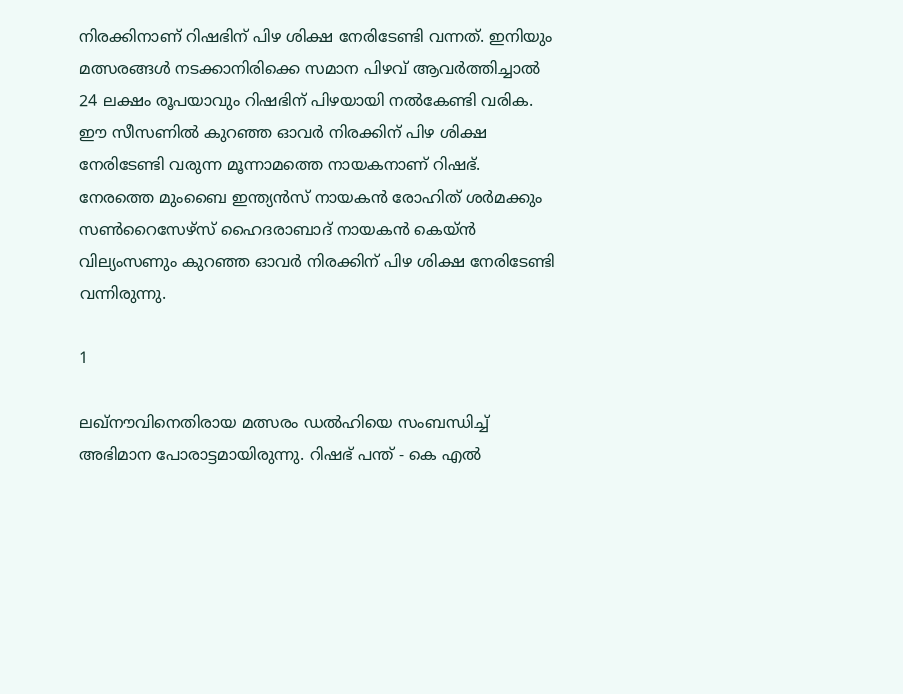നിരക്കിനാണ് റിഷഭിന് പിഴ ശിക്ഷ നേരിടേണ്ടി വന്നത്. ഇനിയും മത്സരങ്ങള്‍ നടക്കാനിരിക്കെ സമാന പിഴവ് ആവര്‍ത്തിച്ചാല്‍ 24 ലക്ഷം രൂപയാവും റിഷഭിന് പിഴയായി നല്‍കേണ്ടി വരിക. ഈ സീസണില്‍ കുറഞ്ഞ ഓവര്‍ നിരക്കിന് പിഴ ശിക്ഷ നേരിടേണ്ടി വരുന്ന മൂന്നാമത്തെ നായകനാണ് റിഷഭ്. നേരത്തെ മുംബൈ ഇന്ത്യന്‍സ് നായകന്‍ രോഹിത് ശര്‍മക്കും സണ്‍റൈസേഴ്‌സ് ഹൈദരാബാദ് നായകന്‍ കെയ്ന്‍ വില്യംസണും കുറഞ്ഞ ഓവര്‍ നിരക്കിന് പിഴ ശിക്ഷ നേരിടേണ്ടി വന്നിരുന്നു.

1

ലഖ്‌നൗവിനെതിരായ മത്സരം ഡല്‍ഹിയെ സംബന്ധിച്ച് അഭിമാന പോരാട്ടമായിരുന്നു. റിഷഭ് പന്ത് - കെ എല്‍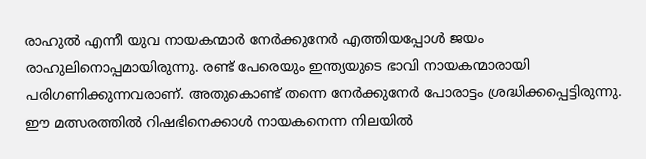രാഹുല്‍ എന്നീ യുവ നായകന്മാര്‍ നേര്‍ക്കുനേര്‍ എത്തിയപ്പോള്‍ ജയം രാഹുലിനൊപ്പമായിരുന്നു. രണ്ട് പേരെയും ഇന്ത്യയുടെ ഭാവി നായകന്മാരായി പരിഗണിക്കുന്നവരാണ്. അതുകൊണ്ട് തന്നെ നേര്‍ക്കുനേര്‍ പോരാട്ടം ശ്രദ്ധിക്കപ്പെട്ടിരുന്നു. ഈ മത്സരത്തില്‍ റിഷഭിനെക്കാള്‍ നായകനെന്ന നിലയില്‍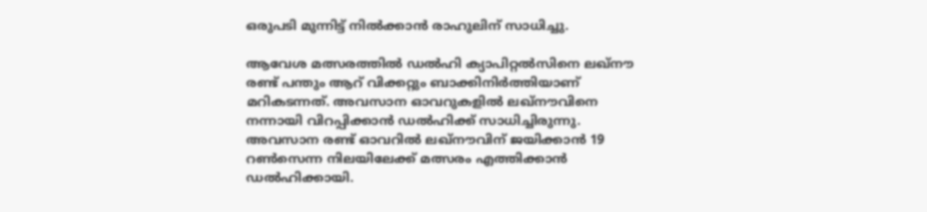ഒരുപടി മുന്നിട്ട് നില്‍ക്കാന്‍ രാഹുലിന് സാധിച്ചു.

ആവേശ മത്സരത്തില്‍ ഡല്‍ഹി ക്യാപിറ്റല്‍സിനെ ലഖ്‌നൗ രണ്ട് പന്തും ആറ് വിക്കറ്റും ബാക്കിനിര്‍ത്തിയാണ് മറികടന്നത്. അവസാന ഓവറുകളില്‍ ലഖ്‌നൗവിനെ നന്നായി വിറപ്പിക്കാന്‍ ഡല്‍ഹിക്ക് സാധിച്ചിരുന്നു. അവസാന രണ്ട് ഓവറില്‍ ലഖ്‌നൗവിന് ജയിക്കാന്‍ 19 റണ്‍സെന്ന നിലയിലേക്ക് മത്സരം എത്തിക്കാന്‍ ഡല്‍ഹിക്കായി.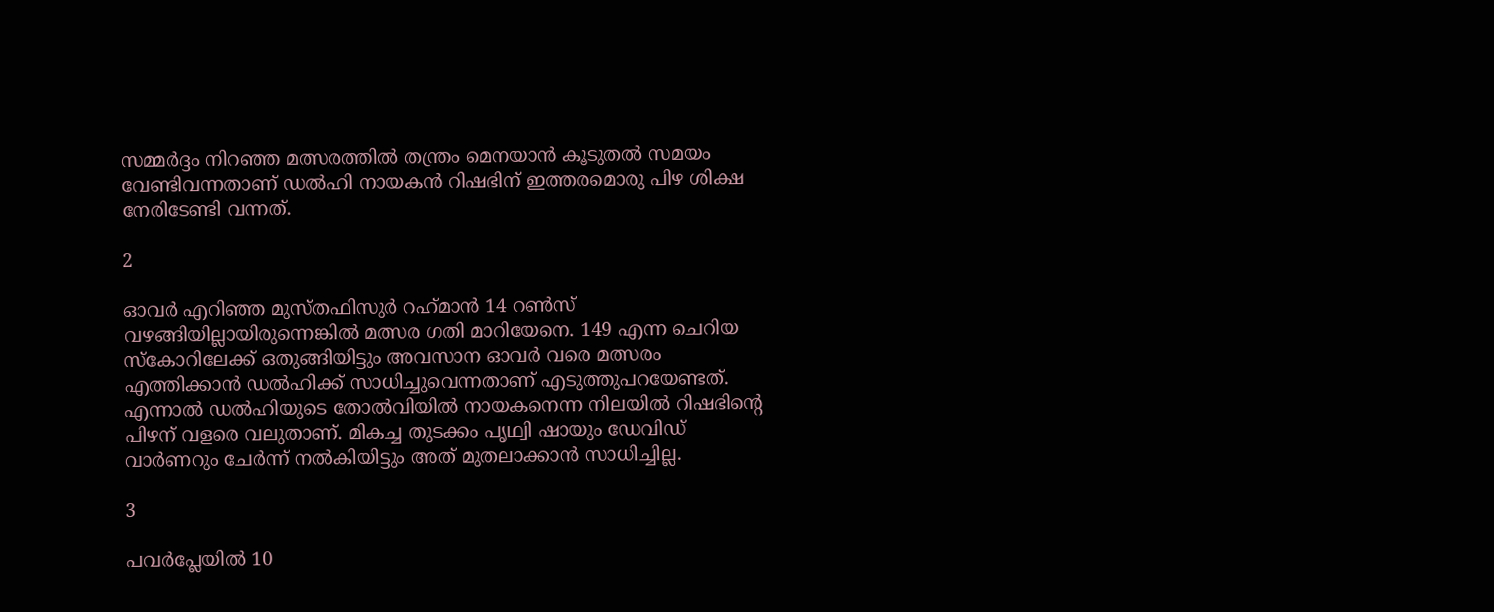സമ്മര്‍ദ്ദം നിറഞ്ഞ മത്സരത്തില്‍ തന്ത്രം മെനയാന്‍ കൂടുതല്‍ സമയം വേണ്ടിവന്നതാണ് ഡല്‍ഹി നായകന്‍ റിഷഭിന് ഇത്തരമൊരു പിഴ ശിക്ഷ നേരിടേണ്ടി വന്നത്.

2

ഓവര്‍ എറിഞ്ഞ മുസ്തഫിസുര്‍ റഹ്‌മാന്‍ 14 റണ്‍സ് വഴങ്ങിയില്ലായിരുന്നെങ്കില്‍ മത്സര ഗതി മാറിയേനെ. 149 എന്ന ചെറിയ സ്‌കോറിലേക്ക് ഒതുങ്ങിയിട്ടും അവസാന ഓവര്‍ വരെ മത്സരം എത്തിക്കാന്‍ ഡല്‍ഹിക്ക് സാധിച്ചുവെന്നതാണ് എടുത്തുപറയേണ്ടത്. എന്നാല്‍ ഡല്‍ഹിയുടെ തോല്‍വിയില്‍ നായകനെന്ന നിലയില്‍ റിഷഭിന്റെ പിഴന് വളരെ വലുതാണ്. മികച്ച തുടക്കം പൃഥ്വി ഷായും ഡേവിഡ് വാര്‍ണറും ചേര്‍ന്ന് നല്‍കിയിട്ടും അത് മുതലാക്കാന്‍ സാധിച്ചില്ല.

3

പവര്‍പ്ലേയില്‍ 10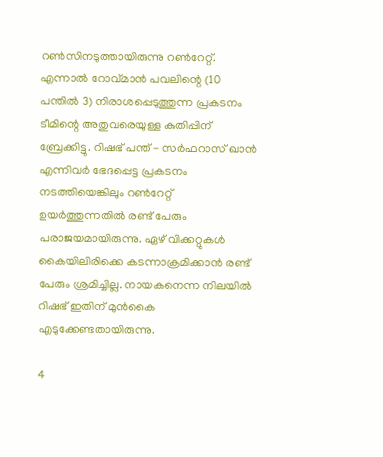റണ്‍സിനടുത്തായിരുന്നു റണ്‍റേറ്റ്. എന്നാല്‍ റോവ്മാന്‍ പവലിന്റെ (10 പന്തില്‍ 3) നിരാശപ്പെടുത്തുന്ന പ്രകടനം ടീമിന്റെ അതുവരെയുള്ള കുതിപ്പിന് ബ്രേക്കിട്ടു. റിഷഭ് പന്ത് - സര്‍ഫറാസ് ഖാന്‍ എന്നിവര്‍ ഭേദപ്പെട്ട പ്രകടനം നടത്തിയെങ്കിലും റണ്‍റേറ്റ് ഉയര്‍ത്തുന്നതില്‍ രണ്ട് പേരും പരാജയമായിരുന്നു. ഏഴ് വിക്കറ്റുകള്‍ കൈയിലിരിക്കെ കടന്നാക്രമിക്കാന്‍ രണ്ട് പേരും ശ്രമിച്ചില്ല. നായകനെന്ന നിലയില്‍ റിഷഭ് ഇതിന് മുന്‍കൈ എടുക്കേണ്ടതായിരുന്നു.

4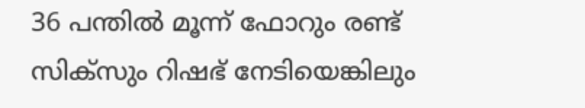36 പന്തില്‍ മൂന്ന് ഫോറും രണ്ട് സിക്‌സും റിഷഭ് നേടിയെങ്കിലും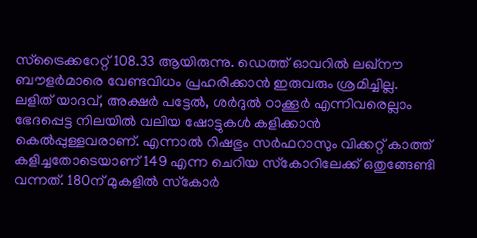സ്‌ട്രൈക്കറേറ്റ് 108.33 ആയിരുന്നു. ഡെത്ത് ഓവറില്‍ ലഖ്‌നൗ ബൗളര്‍മാരെ വേണ്ടവിധം പ്രഹരിക്കാന്‍ ഇരുവരും ശ്രമിച്ചില്ല. ലളിത് യാദവ്, അക്ഷര്‍ പട്ടേല്‍, ശര്‍ദുല്‍ ഠാക്കൂര്‍ എന്നിവരെല്ലാം ഭേദപ്പെട്ട നിലയില്‍ വലിയ ഷോട്ടുകള്‍ കളിക്കാന്‍ കെല്‍പ്പുള്ളവരാണ്. എന്നാല്‍ റിഷഭും സര്‍ഫറാസും വിക്കറ്റ് കാത്ത് കളിച്ചതോടെയാണ് 149 എന്ന ചെറിയ സ്‌കോറിലേക്ക് ഒതുങ്ങേണ്ടി വന്നത്. 180ന് മുകളില്‍ സ്‌കോര്‍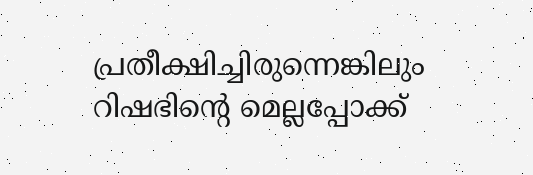പ്രതീക്ഷിച്ചിരുന്നെങ്കിലും റിഷഭിന്റെ മെല്ലപ്പോക്ക്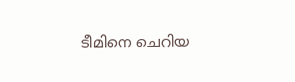ടീമിനെ ചെറിയ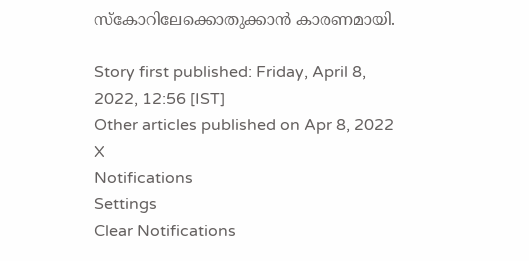സ്‌കോറിലേക്കൊതുക്കാന്‍ കാരണമായി.

Story first published: Friday, April 8, 2022, 12:56 [IST]
Other articles published on Apr 8, 2022
X
Notifications
Settings
Clear Notifications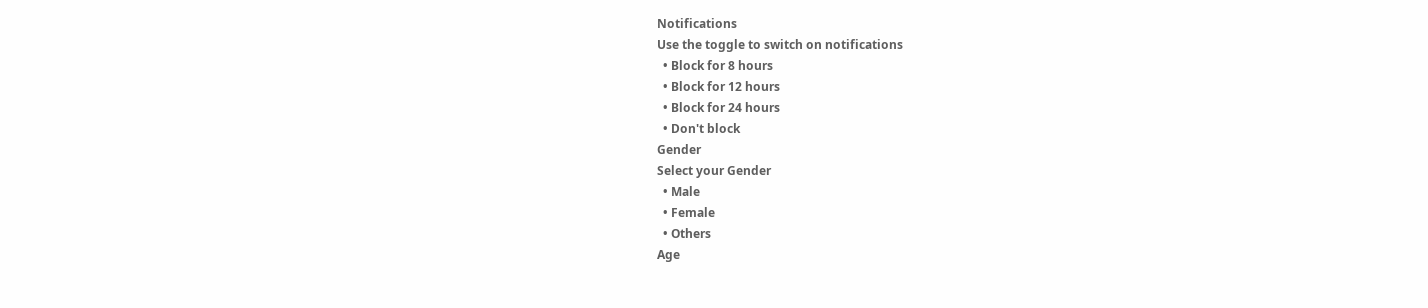Notifications
Use the toggle to switch on notifications
  • Block for 8 hours
  • Block for 12 hours
  • Block for 24 hours
  • Don't block
Gender
Select your Gender
  • Male
  • Female
  • Others
Age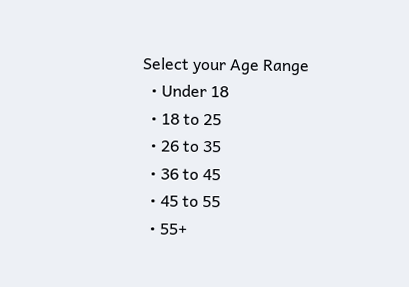Select your Age Range
  • Under 18
  • 18 to 25
  • 26 to 35
  • 36 to 45
  • 45 to 55
  • 55+